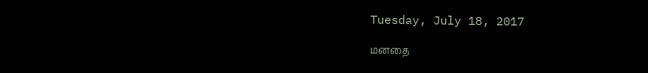Tuesday, July 18, 2017

மனதை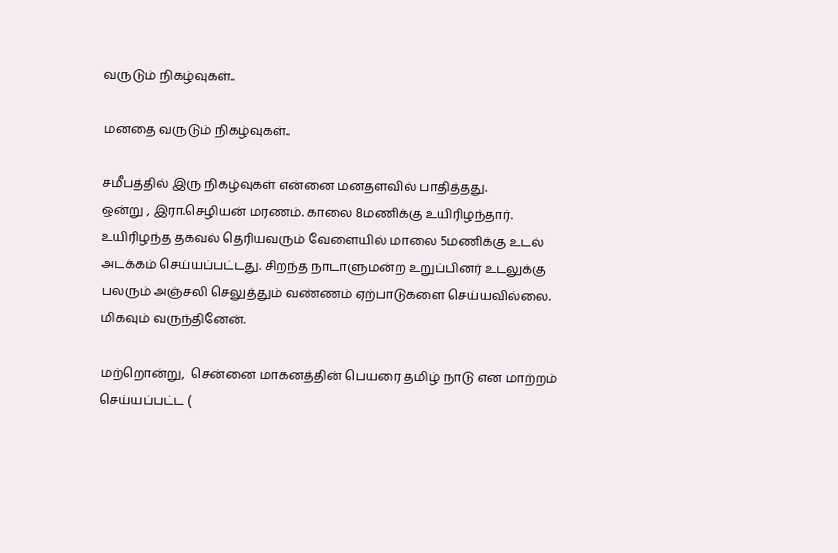வருடும் நிகழ்வுகள்..

மனதை வருடும் நிகழ்வுகள்..

சமீபத்தில் இரு நிகழ்வுகள் என்னை மனதளவில் பாதித்தது.
ஒன்று , இரா.செழியன் மரணம். காலை 8மணிக்கு உயிரிழந்தார். உயிரிழந்த தகவல் தெரியவரும் வேளையில் மாலை 5மணிக்கு உடல் அடக்கம் செய்யப்பட்டது. சிறந்த நாடாளுமன்ற உறுப்பினர் உடலுக்கு பலரும் அஞ்சலி செலுத்தும் வண்ணம் ஏற்பாடுகளை செய்யவில்லை. மிகவும் வருந்தினேன்.

மற்றொன்று,  சென்னை மாகனத்தின் பெயரை தமிழ் நாடு என மாற்றம் செய்யப்பட்ட (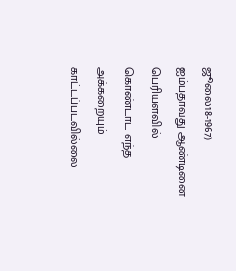ஜூலை18-1967) ஐம்பதாவது ஆண்டினை பெரியளவில் கொண்டாட எந்த அக்கறையும் காட்டப்படவில்லை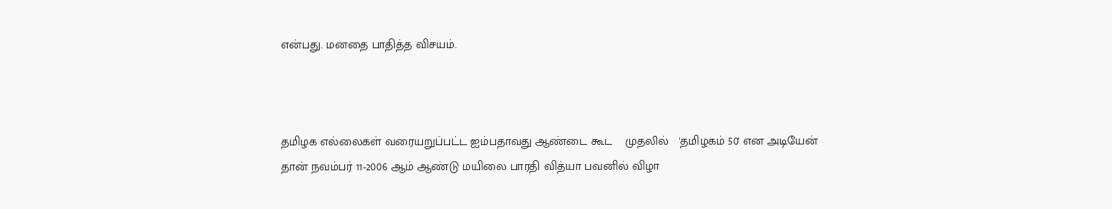என்பது. மனதை பாதித்த விசயம்.



தமிழக எல்லைகள் வரையறுப்பட்ட ஐம்பதாவது ஆண்டை கூட    முதலில்   'தமிழகம் 50' என அடியேன் தான் நவம்பர் 11-2006 ஆம் ஆண்டு மயிலை பாரதி வித்யா பவனில் விழா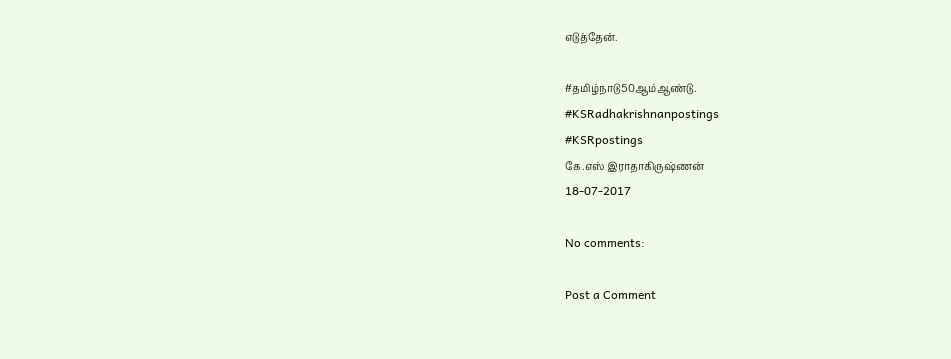எடுத்தேன்.

#தமிழ்நாடு50ஆம்ஆண்டு.
#KSRadhakrishnanpostings
#KSRpostings
கே.எஸ் இராதாகிருஷ்ணன்
18-07-2017

No comments:

Post a Comment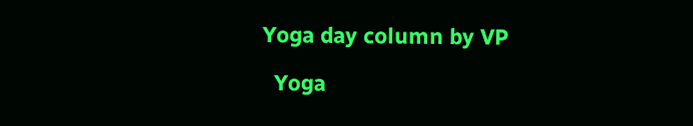Yoga day column by VP

  Yoga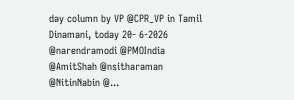day column by VP @CPR_VP in Tamil Dinamani, today 20- 6-2026 @narendramodi @PMOIndia @AmitShah @nsitharaman @NitinNabin @...